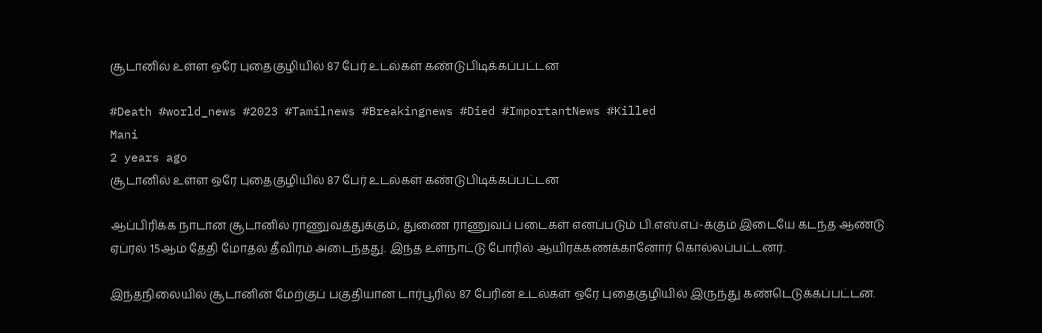சூடானில் உள்ள ஒரே புதைகுழியில் 87 பேர் உடல்கள் கண்டுபிடிக்கப்பட்டன

#Death #world_news #2023 #Tamilnews #Breakingnews #Died #ImportantNews #Killed
Mani
2 years ago
சூடானில் உள்ள ஒரே புதைகுழியில் 87 பேர் உடல்கள் கண்டுபிடிக்கப்பட்டன

ஆப்பிரிக்க நாடான சூடானில் ராணுவத்துக்கும், துணை ராணுவப் படைகள் எனப்படும் பி.எஸ்.எப்-க்கும் இடையே கடந்த ஆண்டு ஏப்ரல் 15ஆம் தேதி மோதல் தீவிரம் அடைந்தது. இந்த உள்நாட்டு போரில் ஆயிரக்கணக்கானோர் கொல்லப்பட்டனர்.

இந்தநிலையில் சூடானின் மேற்குப் பகுதியான டார்பூரில் 87 பேரின் உடல்கள் ஒரே புதைகுழியில் இருந்து கண்டெடுக்கப்பட்டன.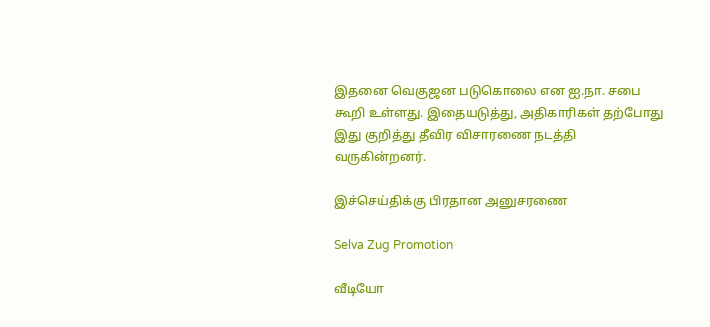இதனை வெகுஜன படுகொலை என ஐ.நா. சபை கூறி உள்ளது. இதையடுத்து, அதிகாரிகள் தற்போது இது குறித்து தீவிர விசாரணை நடத்தி வருகின்றனர்.

இச்செய்திக்கு பிரதான அனுசரணை

Selva Zug Promotion

வீடியோ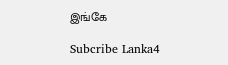இங்கே

Subcribe Lanka4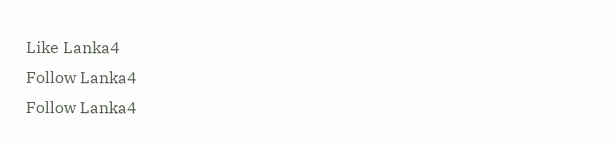Like Lanka4
Follow Lanka4
Follow Lanka4